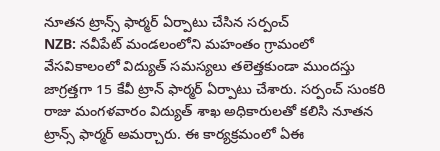నూతన ట్రాన్స్ ఫార్మర్ ఏర్పాటు చేసిన సర్పంచ్
NZB: నవీపేట్ మండలంలోని మహంతం గ్రామంలో వేసవికాలంలో విద్యుత్ సమస్యలు తలెత్తకుండా ముందస్తు జాగ్రత్తగా 15 కేవీ ట్రాన్ ఫార్మర్ ఏర్పాటు చేశారు. సర్పంచ్ సుంకరి రాజు మంగళవారం విద్యుత్ శాఖ అధికారులతో కలిసి నూతన ట్రాన్స్ ఫార్మర్ అమర్చారు. ఈ కార్యక్రమంలో ఏఈ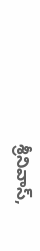శ్రీనివాస్,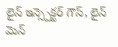లైన్ ఇన్స్పెక్టర్ గౌస్, లైన్ మెన్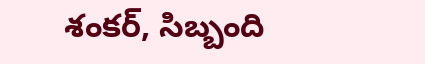శంకర్, సిబ్బంది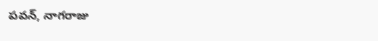పవన్, నాగరాజు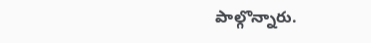పాల్గొన్నారు.